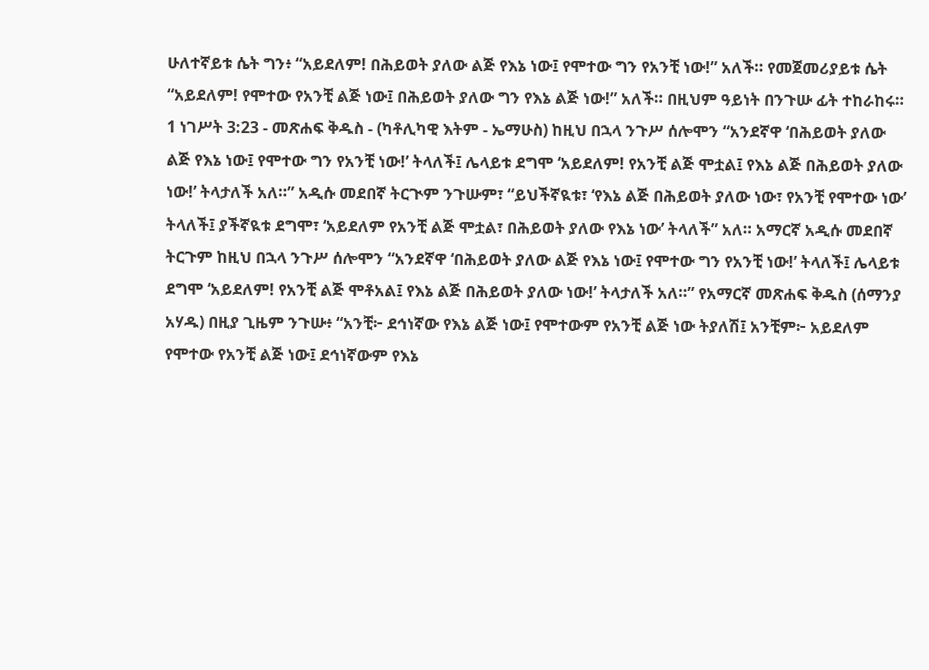ሁለተኛይቱ ሴት ግን፥ “አይደለም! በሕይወት ያለው ልጅ የእኔ ነው፤ የሞተው ግን የአንቺ ነው!” አለች። የመጀመሪያይቱ ሴት “አይደለም! የሞተው የአንቺ ልጅ ነው፤ በሕይወት ያለው ግን የእኔ ልጅ ነው!” አለች። በዚህም ዓይነት በንጉሡ ፊት ተከራከሩ።
1 ነገሥት 3:23 - መጽሐፍ ቅዱስ - (ካቶሊካዊ እትም - ኤማሁስ) ከዚህ በኋላ ንጉሥ ሰሎሞን “አንደኛዋ ‘በሕይወት ያለው ልጅ የእኔ ነው፤ የሞተው ግን የአንቺ ነው!’ ትላለች፤ ሌላይቱ ደግሞ ‘አይደለም! የአንቺ ልጅ ሞቷል፤ የእኔ ልጅ በሕይወት ያለው ነው!’ ትላታለች አለ።” አዲሱ መደበኛ ትርጒም ንጉሡም፣ “ይህችኛዪቱ፣ ‘የእኔ ልጅ በሕይወት ያለው ነው፣ የአንቺ የሞተው ነው’ ትላለች፤ ያችኛዪቱ ደግሞ፣ ‘አይደለም የአንቺ ልጅ ሞቷል፣ በሕይወት ያለው የእኔ ነው’ ትላለች” አለ። አማርኛ አዲሱ መደበኛ ትርጉም ከዚህ በኋላ ንጉሥ ሰሎሞን “አንደኛዋ ‘በሕይወት ያለው ልጅ የእኔ ነው፤ የሞተው ግን የአንቺ ነው!’ ትላለች፤ ሌላይቱ ደግሞ ‘አይደለም! የአንቺ ልጅ ሞቶአል፤ የእኔ ልጅ በሕይወት ያለው ነው!’ ትላታለች አለ።” የአማርኛ መጽሐፍ ቅዱስ (ሰማንያ አሃዱ) በዚያ ጊዜም ንጉሡ፥ “አንቺ፦ ደኅነኛው የእኔ ልጅ ነው፤ የሞተውም የአንቺ ልጅ ነው ትያለሽ፤ አንቺም፦ አይደለም የሞተው የአንቺ ልጅ ነው፤ ደኅነኛውም የእኔ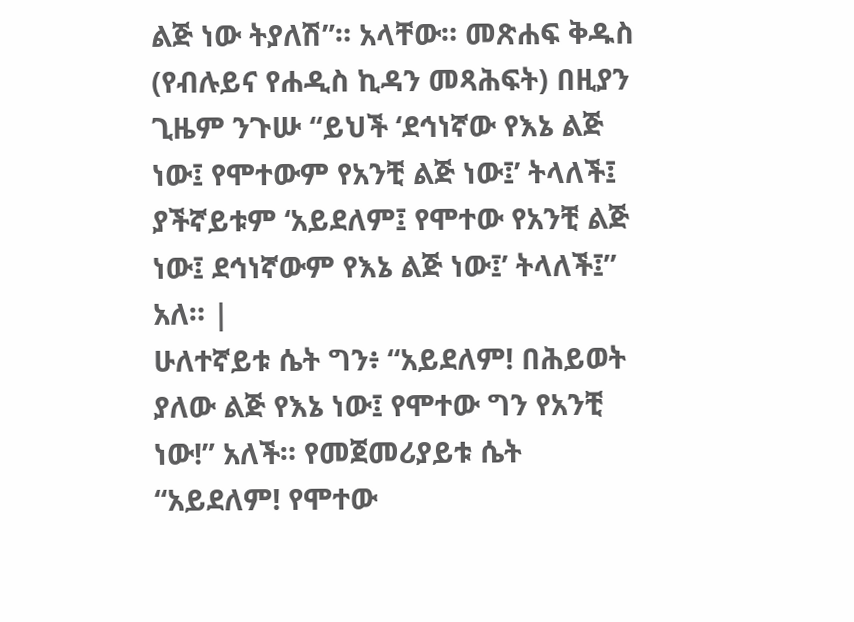ልጅ ነው ትያለሽ”። አላቸው። መጽሐፍ ቅዱስ (የብሉይና የሐዲስ ኪዳን መጻሕፍት) በዚያን ጊዜም ንጉሡ “ይህች ‘ደኅነኛው የእኔ ልጅ ነው፤ የሞተውም የአንቺ ልጅ ነው፤’ ትላለች፤ ያችኛይቱም ‘አይደለም፤ የሞተው የአንቺ ልጅ ነው፤ ደኅነኛውም የእኔ ልጅ ነው፤’ ትላለች፤” አለ። |
ሁለተኛይቱ ሴት ግን፥ “አይደለም! በሕይወት ያለው ልጅ የእኔ ነው፤ የሞተው ግን የአንቺ ነው!” አለች። የመጀመሪያይቱ ሴት “አይደለም! የሞተው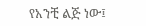የአንቺ ልጅ ነው፤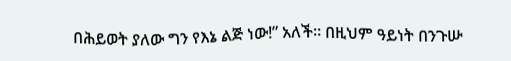በሕይወት ያለው ግን የእኔ ልጅ ነው!” አለች። በዚህም ዓይነት በንጉሡ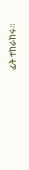ፊት ተከራከሩ።